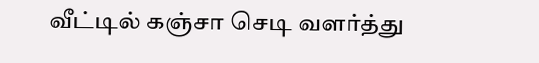வீட்டில் கஞ்சா செடி வளர்த்து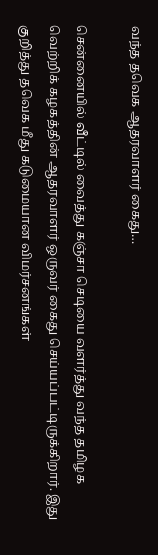வந்த தவெக ஆதரவாளர் கைது…

சென்னையில் வீட்டில் வைத்து கஞ்சா செடியை வளர்த்து வந்த தமிழக வெற்றிக் கழகத்தின் ஆதரவாளர் ஒருவர் கைது செய்யப்பட்டிருக்கிறார். இது குறித்து தவெக மீது கடுமையான விமர்சனங்கள்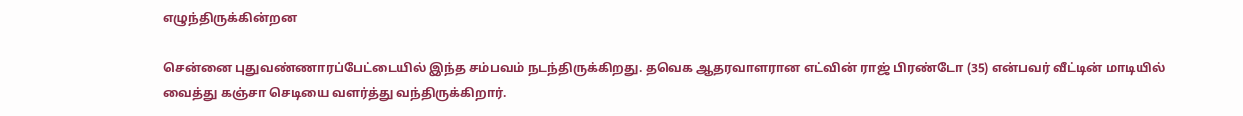எழுந்திருக்கின்றன

சென்னை புதுவண்ணாரப்பேட்டையில் இந்த சம்பவம் நடந்திருக்கிறது. தவெக ஆதரவாளரான எட்வின் ராஜ் பிரண்டோ (35) என்பவர் வீட்டின் மாடியில் வைத்து கஞ்சா செடியை வளர்த்து வந்திருக்கிறார்.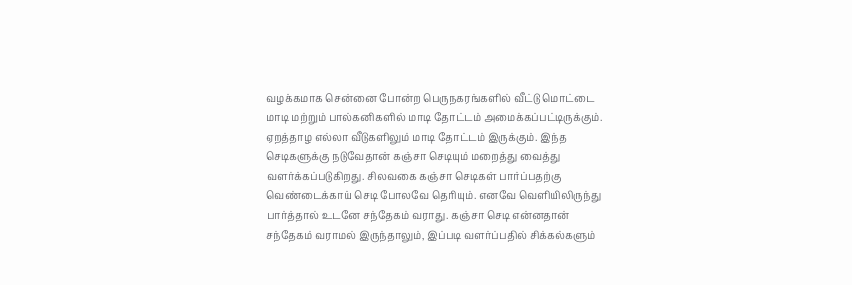வழக்கமாக சென்னை போன்ற பெருநகரங்களில் வீட்டு மொட்டை மாடி மற்றும் பால்கனிகளில் மாடி தோட்டம் அமைக்கப்பட்டிருக்கும். ஏறத்தாழ எல்லா வீடுகளிலும் மாடி தோட்டம் இருக்கும். இந்த செடிகளுக்கு நடுவேதான் கஞ்சா செடியும் மறைத்து வைத்து வளர்க்கப்படுகிறது. சிலவகை கஞ்சா செடிகள் பார்ப்பதற்கு வெண்டைக்காய் செடி போலவே தெரியும். எனவே வெளியிலிருந்து பார்த்தால் உடனே சந்தேகம் வராது. கஞ்சா செடி என்னதான் சந்தேகம் வராமல் இருந்தாலும், இப்படி வளர்ப்பதில் சிக்கல்களும்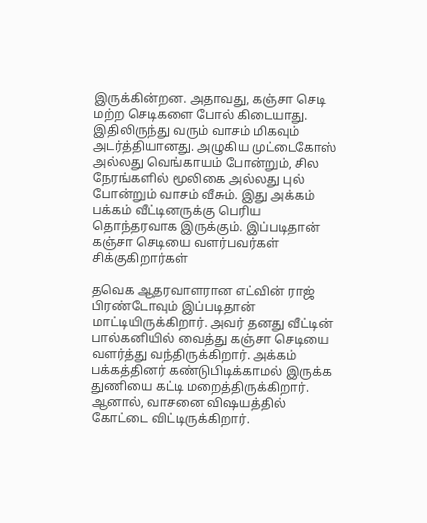இருக்கின்றன. அதாவது, கஞ்சா செடி மற்ற செடிகளை போல் கிடையாது. இதிலிருந்து வரும் வாசம் மிகவும் அடர்த்தியானது. அழுகிய முட்டைகோஸ் அல்லது வெங்காயம் போன்றும், சில நேரங்களில் மூலிகை அல்லது புல் போன்றும் வாசம் வீசும். இது அக்கம் பக்கம் வீட்டினருக்கு பெரிய தொந்தரவாக இருக்கும். இப்படிதான் கஞ்சா செடியை வளர்பவர்கள் சிக்குகிறார்கள்

தவெக ஆதரவாளரான எட்வின் ராஜ் பிரண்டோவும் இப்படிதான் மாட்டியிருக்கிறார். அவர் தனது வீட்டின் பால்கனியில் வைத்து கஞ்சா செடியை வளர்த்து வந்திருக்கிறார். அக்கம் பக்கத்தினர் கண்டுபிடிக்காமல் இருக்க துணியை கட்டி மறைத்திருக்கிறார். ஆனால், வாசனை விஷயத்தில் கோட்டை விட்டிருக்கிறார்.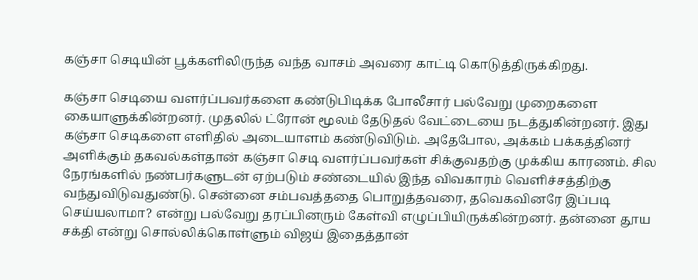கஞ்சா செடியின் பூக்களிலிருந்த வந்த வாசம் அவரை காட்டி கொடுத்திருக்கிறது.

கஞ்சா செடியை வளர்ப்பவர்களை கண்டுபிடிக்க போலீசார் பல்வேறு முறைகளை கையாளுக்கின்றனர். முதலில் ட்ரோன் மூலம் தேடுதல் வேட்டையை நடத்துகின்றனர். இது கஞ்சா செடிகளை எளிதில் அடையாளம் கண்டுவிடும். அதேபோல, அக்கம் பக்கத்தினர் அளிக்கும் தகவல்கள்தான் கஞ்சா செடி வளர்ப்பவர்கள் சிக்குவதற்கு முக்கிய காரணம். சில நேரங்களில் நண்பர்களுடன் ஏற்படும் சண்டையில் இந்த விவகாரம் வெளிச்சத்திற்கு வந்துவிடுவதுண்டு. சென்னை சம்பவத்ததை பொறுத்தவரை, தவெகவினரே இப்படி செய்யலாமா? என்று பல்வேறு தரப்பினரும் கேள்வி எழுப்பியிருக்கின்றனர். தன்னை தூய சக்தி என்று சொல்லிக்கொள்ளும் விஜய் இதைத்தான்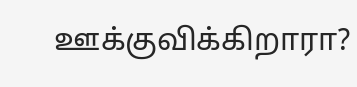ஊக்குவிக்கிறாரா?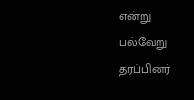என்று பல்வேறு தரப்பினர்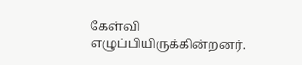கேள்வி எழுப்பியிருக்கின்றனர்.